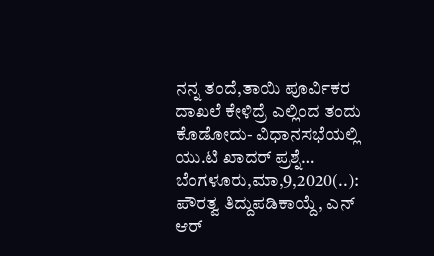ನನ್ನ ತಂದೆ,ತಾಯಿ ಪೂರ್ವಿಕರ ದಾಖಲೆ ಕೇಳಿದ್ರೆ ಎಲ್ಲಿಂದ ತಂದು ಕೊಡೋದು- ವಿಧಾನಸಭೆಯಲ್ಲಿ ಯು.ಟಿ ಖಾದರ್ ಪ್ರಶ್ನೆ… ಬೆಂಗಳೂರು,ಮಾ,9,2020(..): ಪೌರತ್ವ ತಿದ್ದುಪಡಿಕಾಯ್ದೆ, ಎನ್ ಆರ್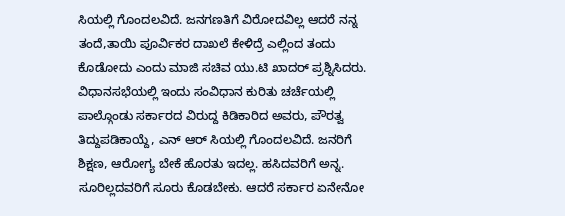ಸಿಯಲ್ಲಿ ಗೊಂದಲವಿದೆ. ಜನಗಣತಿಗೆ ವಿರೋದವಿಲ್ಲ ಆದರೆ ನನ್ನ ತಂದೆ,ತಾಯಿ ಪೂರ್ವಿಕರ ದಾಖಲೆ ಕೇಳಿದ್ರೆ ಎಲ್ಲಿಂದ ತಂದು ಕೊಡೋದು ಎಂದು ಮಾಜಿ ಸಚಿವ ಯು.ಟಿ ಖಾದರ್ ಪ್ರಶ್ನಿಸಿದರು. ವಿಧಾನಸಭೆಯಲ್ಲಿ ಇಂದು ಸಂವಿಧಾನ ಕುರಿತು ಚರ್ಚೆಯಲ್ಲಿ ಪಾಲ್ಗೊಂಡು ಸರ್ಕಾರದ ವಿರುದ್ದ ಕಿಡಿಕಾರಿದ ಅವರು, ಪೌರತ್ವ ತಿದ್ದುಪಡಿಕಾಯ್ದೆ, ಎನ್ ಆರ್ ಸಿಯಲ್ಲಿ ಗೊಂದಲವಿದೆ. ಜನರಿಗೆ ಶಿಕ್ಷಣ, ಆರೋಗ್ಯ ಬೇಕೆ ಹೊರತು ಇದಲ್ಲ. ಹಸಿದವರಿಗೆ ಅನ್ನ. ಸೂರಿಲ್ಲದವರಿಗೆ ಸೂರು ಕೊಡಬೇಕು. ಆದರೆ ಸರ್ಕಾರ ಏನೇನೋ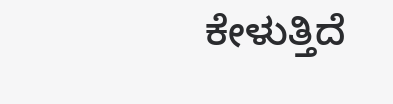ಕೇಳುತ್ತಿದೆ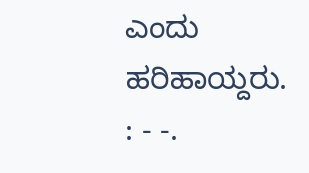ಎಂದು ಹರಿಹಾಯ್ದರು. : - -.